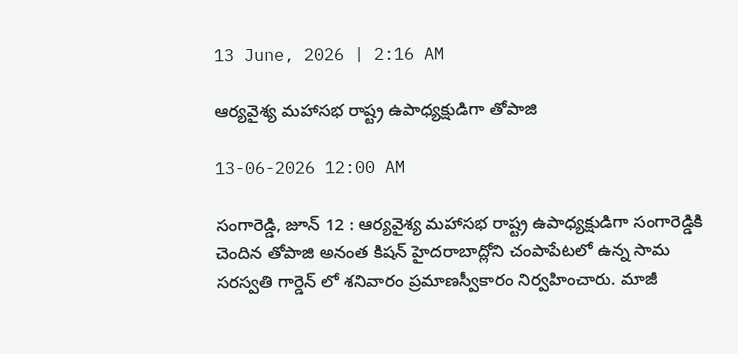13 June, 2026 | 2:16 AM

ఆర్యవైశ్య మహాసభ రాష్ట్ర ఉపాధ్యక్షుడిగా తోపాజి

13-06-2026 12:00 AM

సంగారెడ్డి, జూన్ 12 : ఆర్యవైశ్య మహాసభ రాష్ట్ర ఉపాధ్యక్షుడిగా సంగారెడ్డికి చెందిన తోపాజి అనంత కిషన్ హైదరాబాద్లోని చంపాపేటలో ఉన్న సామ సరస్వతి గార్డెన్ లో శనివారం ప్రమాణస్వీకారం నిర్వహించారు. మాజీ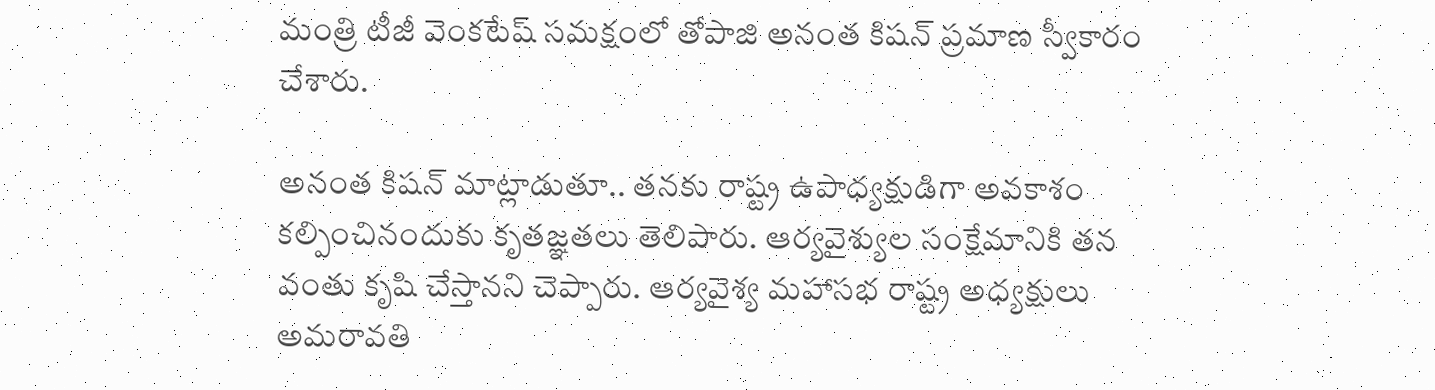మంత్రి టీజీ వెంకటేష్ సమక్షంలో తోపాజి అనంత కిషన్ ప్రమాణ స్వీకారం చేశారు.

అనంత కిషన్ మాట్లాడుతూ.. తనకు రాష్ట్ర ఉపాధ్యక్షుడిగా అవకాశం కల్పించినందుకు కృతజ్ఞతలు తెలిపారు. ఆర్యవైశ్యుల సంక్షేమానికి తన వంతు కృషి చేస్తానని చెప్పారు. ఆర్యవైశ్య మహాసభ రాష్ట్ర అధ్యక్షులు అమరావతి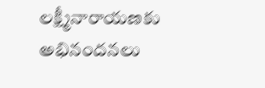లక్ష్మీనారాయణకు అభినందనలు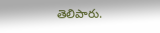తెలిపారు.